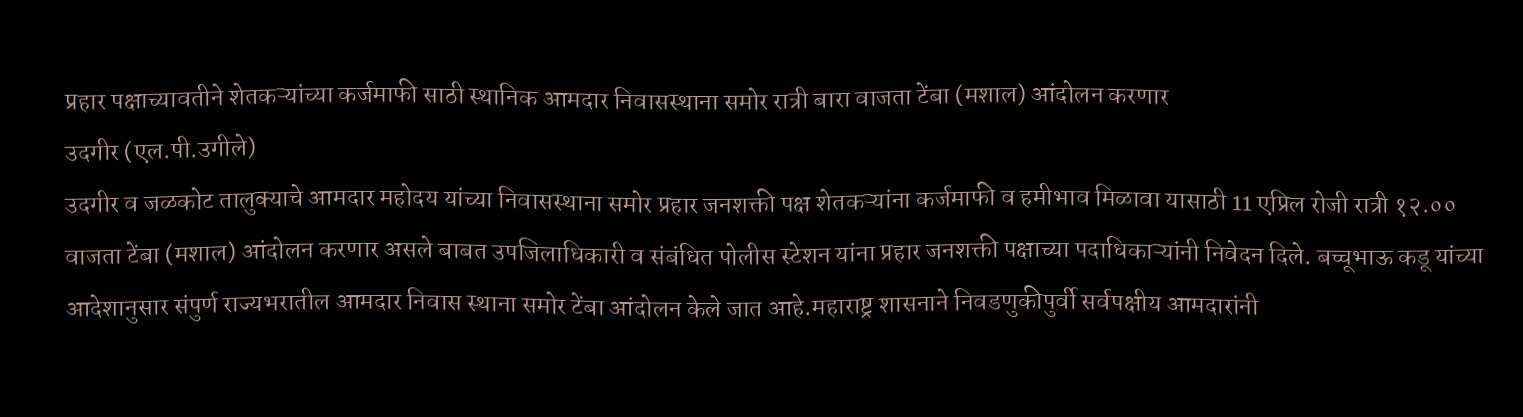प्रहार पक्षाच्यावतीने शेतकऱ्यांच्या कर्जमाफी साठी स्थानिक आमदार निवासस्थाना समोर रात्री बारा वाजता टेंबा (मशाल) आंदोलन करणार
उदगीर (एल.पी.उगीले)
उदगीर व जळकोट तालुक्याचे आमदार महोदय यांच्या निवासस्थाना समोर प्रहार जनशक्ती पक्ष शेतकऱ्यांना कर्जमाफी व हमीभाव मिळावा यासाठी 11 एप्रिल रोजी रात्री १२.०० वाजता टेंबा (मशाल) आंदोलन करणार असले बाबत उपजिलाधिकारी व संबंधित पोलीस स्टेशन यांना प्रहार जनशक्ती पक्षाच्या पदाधिकाऱ्यांनी निवेदन दिले. बच्चूभाऊ कडू यांच्या आदेशानुसार संपुर्ण राज्यभरातील आमदार निवास स्थाना समोर टेंबा आंदोलन केले जात आहे.महाराष्ट्र शासनाने निवडणुकीपुर्वी सर्वपक्षीय आमदारांनी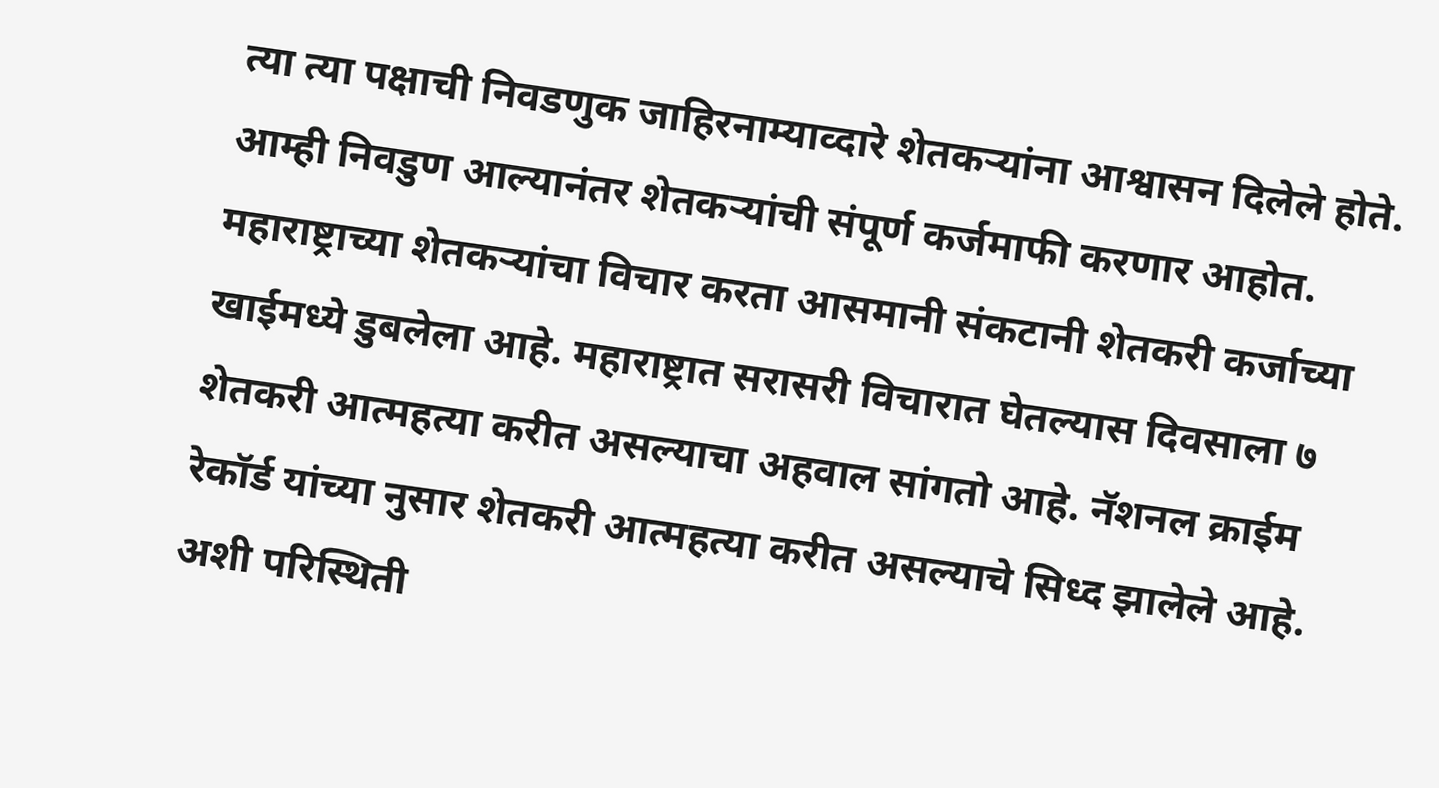त्या त्या पक्षाची निवडणुक जाहिरनाम्याव्दारे शेतकऱ्यांना आश्वासन दिलेले होते. आम्ही निवडुण आल्यानंतर शेतकऱ्यांची संपूर्ण कर्जमाफी करणार आहोत. महाराष्ट्राच्या शेतकऱ्यांचा विचार करता आसमानी संकटानी शेतकरी कर्जाच्या खाईमध्ये डुबलेला आहे. महाराष्ट्रात सरासरी विचारात घेतल्यास दिवसाला ७ शेतकरी आत्महत्या करीत असल्याचा अहवाल सांगतो आहे. नॅशनल क्राईम रेकॉर्ड यांच्या नुसार शेतकरी आत्महत्या करीत असल्याचे सिध्द झालेले आहे.
अशी परिस्थिती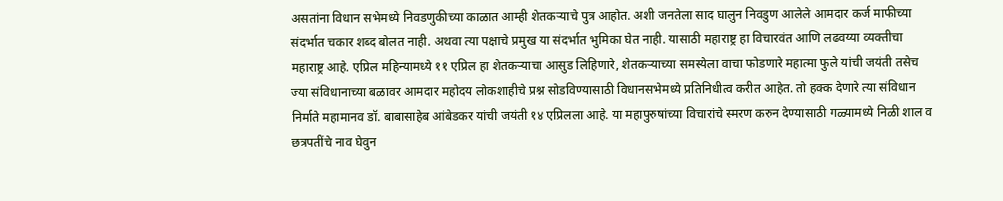असतांना विधान सभेमध्ये निवडणुकीच्या काळात आम्ही शेतकऱ्याचे पुत्र आहोत. अशी जनतेला साद घालुन निवडुण आलेले आमदार कर्ज माफीच्या संदर्भात चकार शब्द बोलत नाही. अथवा त्या पक्षाचे प्रमुख या संदर्भात भुमिका घेत नाही. यासाठी महाराष्ट्र हा विचारवंत आणि लढवय्या व्यक्तीचा महाराष्ट्र आहे. एप्रिल महिन्यामध्ये ११ एप्रिल हा शेतकऱ्याचा आसुड लिहिणारे, शेतकऱ्याच्या समस्येला वाचा फोडणारे महात्मा फुले यांची जयंती तसेच ज्या संविधानाच्या बळावर आमदार महोदय लोकशाहीचे प्रश्न सोडविण्यासाठी विधानसभेमध्ये प्रतिनिधीत्व करीत आहेत. तो हक्क देणारे त्या संविधान निर्माते महामानव डॉ. बाबासाहेब आंबेडकर यांची जयंती १४ एप्रिलला आहे. या महापुरुषांच्या विचारांचे स्मरण करुन देण्यासाठी गळ्यामध्ये निळी शाल व छत्रपतींचे नाव घेवुन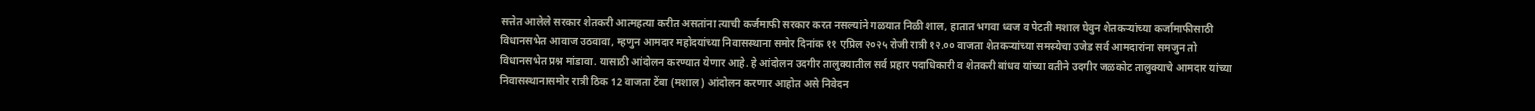सत्तेत आलेले सरकार शेतकरी आत्महत्या करीत असतांना त्याची कर्जमाफी सरकार करत नसल्यांने गळयात निळी शाल, हातात भगवा ध्वज व पेटती मशाल घेवुन शेतकऱ्यांच्या कर्जामाफीसाठी विधानसभेत आवाज उठवावा, म्हणुन आमदार महोदयांच्या निवासस्थाना समोर दिनांक ११ एप्रिल २०२५ रोजी रात्री १२.०० वाजता शेतकऱ्यांच्या समस्येचा उजेड सर्व आमदारांना समजुन तो विधानसभेत प्रश्न मांडावा. यासाठी आंदोलन करण्यात येणार आहे. हे आंदोलन उदगीर तालुक्यातील सर्व प्रहार पदाधिकारी व शेतकरी बांधव यांच्या वतीने उदगीर जळकोट तालुक्याचे आमदार यांच्या निवासस्थानासमोर रात्री ठिक 12 वाजता टेंबा (मशाल) आंदोलन करणार आहोत असे निवेदन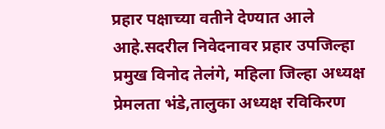प्रहार पक्षाच्या वतीने देण्यात आले आहे.सदरील निवेदनावर प्रहार उपजिल्हा प्रमुख विनोद तेलंगे, महिला जिल्हा अध्यक्ष प्रेमलता भंडे,तालुका अध्यक्ष रविकिरण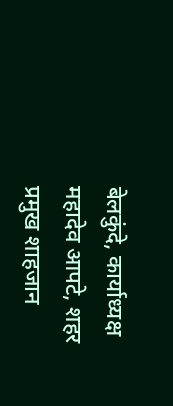बेलकुंदे, कार्याध्यक्ष महादेव आपटे, शहर प्रमुख शाहजान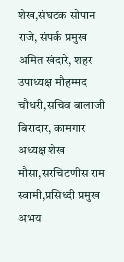शेख,संघटक सोपान राजे, संपर्क प्रमुख अमित खंदारे, शहर उपाध्यक्ष मौहम्मद चौधरी,सचिव बालाजी बिरादार, कामगार अध्यक्ष शेख मौसा,सरचिटणीस राम स्वामी,प्रसिध्दी प्रमुख अभय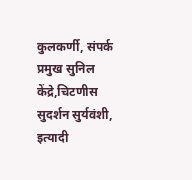कुलकर्णी, संपर्क प्रमुख सुनिल केंद्रे,चिटणीस सुदर्शन सुर्यवंशी, इत्यादी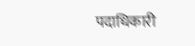पदाधिकारी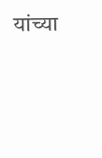यांच्या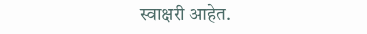स्वाक्षरी आहेत.